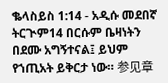ቈላስይስ 1:14 - አዲሱ መደበኛ ትርጒም14 በርሱም ቤዛነትን በደሙ አግኝተናል፤ ይህም የኀጢአት ይቅርታ ነው። 参见章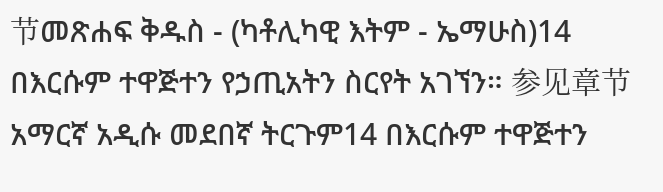节መጽሐፍ ቅዱስ - (ካቶሊካዊ እትም - ኤማሁስ)14 በእርሱም ተዋጅተን የኃጢአትን ስርየት አገኘን። 参见章节አማርኛ አዲሱ መደበኛ ትርጉም14 በእርሱም ተዋጅተን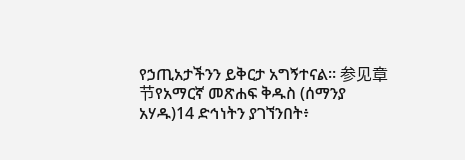የኃጢአታችንን ይቅርታ አግኝተናል። 参见章节የአማርኛ መጽሐፍ ቅዱስ (ሰማንያ አሃዱ)14 ድኅነትን ያገኘንበት፥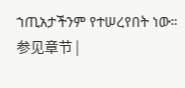ኀጢአታችንም የተሠረየበት ነው። 参见章节 |